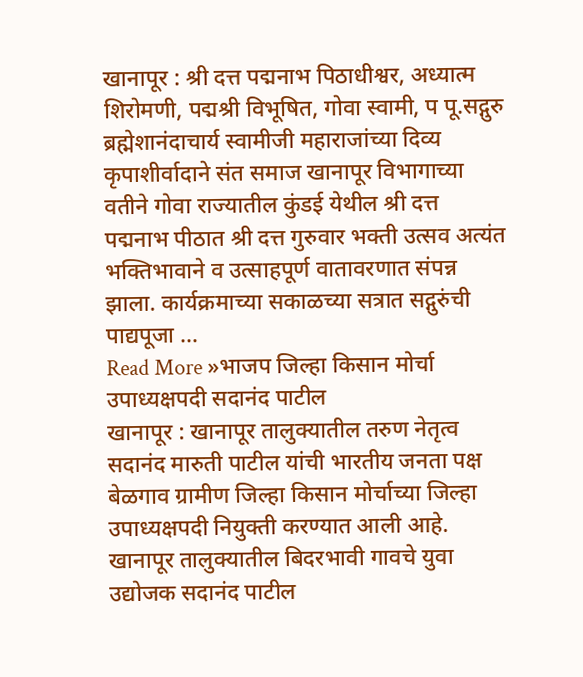खानापूर : श्री दत्त पद्मनाभ पिठाधीश्वर, अध्यात्म शिरोमणी, पद्मश्री विभूषित, गोवा स्वामी, प पू.सद्गुरु ब्रह्मेशानंदाचार्य स्वामीजी महाराजांच्या दिव्य कृपाशीर्वादाने संत समाज खानापूर विभागाच्या वतीने गोवा राज्यातील कुंडई येथील श्री दत्त पद्मनाभ पीठात श्री दत्त गुरुवार भक्ती उत्सव अत्यंत भक्तिभावाने व उत्साहपूर्ण वातावरणात संपन्न झाला. कार्यक्रमाच्या सकाळच्या सत्रात सद्गुरुंची पाद्यपूजा …
Read More »भाजप जिल्हा किसान मोर्चा उपाध्यक्षपदी सदानंद पाटील
खानापूर : खानापूर तालुक्यातील तरुण नेतृत्व सदानंद मारुती पाटील यांची भारतीय जनता पक्ष बेळगाव ग्रामीण जिल्हा किसान मोर्चाच्या जिल्हा उपाध्यक्षपदी नियुक्ती करण्यात आली आहे. खानापूर तालुक्यातील बिदरभावी गावचे युवा उद्योजक सदानंद पाटील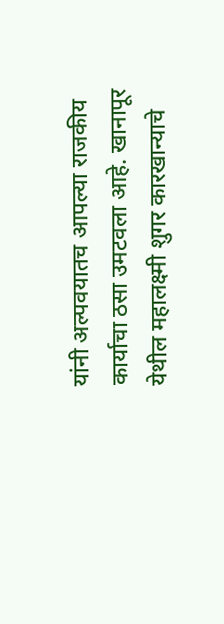यांनी अल्पवयातच आपल्या राजकीय कार्याचा ठसा उमटवला आहे. खानापूर येथील महालक्ष्मी शुगर कारखान्याचे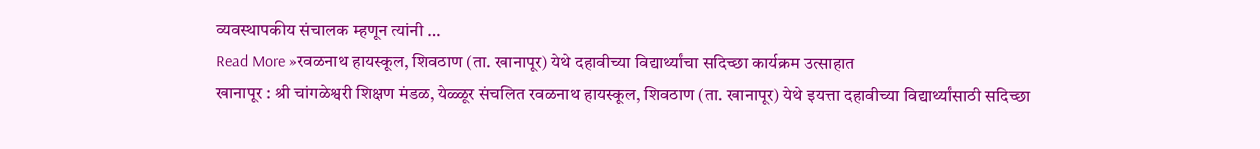व्यवस्थापकीय संचालक म्हणून त्यांनी …
Read More »रवळनाथ हायस्कूल, शिवठाण (ता. खानापूर) येथे दहावीच्या विद्यार्थ्यांचा सदिच्छा कार्यक्रम उत्साहात
खानापूर : श्री चांगळेश्वरी शिक्षण मंडळ, येळ्ळूर संचलित रवळनाथ हायस्कूल, शिवठाण (ता. खानापूर) येथे इयत्ता दहावीच्या विद्यार्थ्यांसाठी सदिच्छा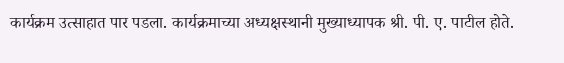कार्यक्रम उत्साहात पार पडला. कार्यक्रमाच्या अध्यक्षस्थानी मुख्याध्यापक श्री. पी. ए. पाटील होते.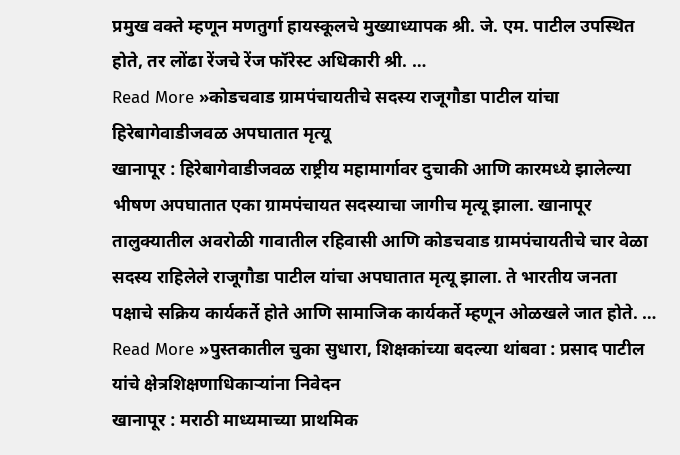प्रमुख वक्ते म्हणून मणतुर्गा हायस्कूलचे मुख्याध्यापक श्री. जे. एम. पाटील उपस्थित होते, तर लोंढा रेंजचे रेंज फॉरेस्ट अधिकारी श्री. …
Read More »कोडचवाड ग्रामपंचायतीचे सदस्य राजूगौडा पाटील यांचा हिरेबागेवाडीजवळ अपघातात मृत्यू
खानापूर : हिरेबागेवाडीजवळ राष्ट्रीय महामार्गावर दुचाकी आणि कारमध्ये झालेल्या भीषण अपघातात एका ग्रामपंचायत सदस्याचा जागीच मृत्यू झाला. खानापूर तालुक्यातील अवरोळी गावातील रहिवासी आणि कोडचवाड ग्रामपंचायतीचे चार वेळा सदस्य राहिलेले राजूगौडा पाटील यांचा अपघातात मृत्यू झाला. ते भारतीय जनता पक्षाचे सक्रिय कार्यकर्ते होते आणि सामाजिक कार्यकर्ते म्हणून ओळखले जात होते. …
Read More »पुस्तकातील चुका सुधारा, शिक्षकांच्या बदल्या थांबवा : प्रसाद पाटील यांचे क्षेत्रशिक्षणाधिकाऱ्यांना निवेदन
खानापूर : मराठी माध्यमाच्या प्राथमिक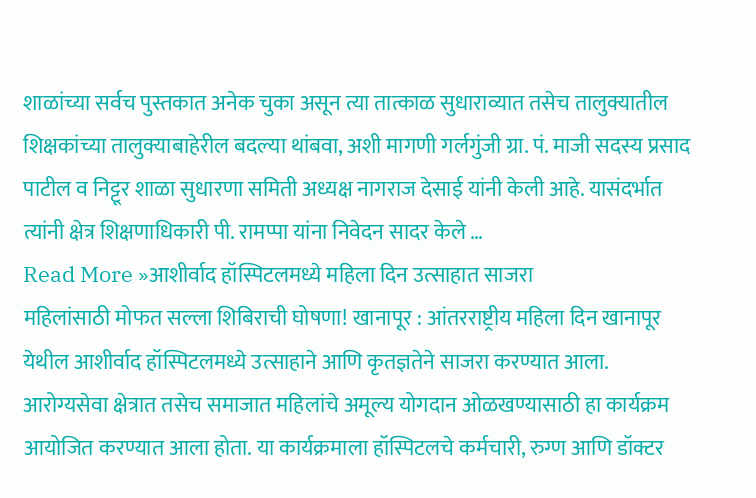शाळांच्या सर्वच पुस्तकात अनेक चुका असून त्या तात्काळ सुधाराव्यात तसेच तालुक्यातील शिक्षकांच्या तालुक्याबाहेरील बदल्या थांबवा, अशी मागणी गर्लगुंजी ग्रा. पं. माजी सदस्य प्रसाद पाटील व निट्टूर शाळा सुधारणा समिती अध्यक्ष नागराज देसाई यांनी केली आहे. यासंदर्भात त्यांनी क्षेत्र शिक्षणाधिकारी पी. रामप्पा यांना निवेदन सादर केले …
Read More »आशीर्वाद हॉस्पिटलमध्ये महिला दिन उत्साहात साजरा
महिलांसाठी मोफत सल्ला शिबिराची घोषणा! खानापूर : आंतरराष्ट्रीय महिला दिन खानापूर येथील आशीर्वाद हॉस्पिटलमध्ये उत्साहाने आणि कृतज्ञतेने साजरा करण्यात आला. आरोग्यसेवा क्षेत्रात तसेच समाजात महिलांचे अमूल्य योगदान ओळखण्यासाठी हा कार्यक्रम आयोजित करण्यात आला होता. या कार्यक्रमाला हॉस्पिटलचे कर्मचारी, रुग्ण आणि डॉक्टर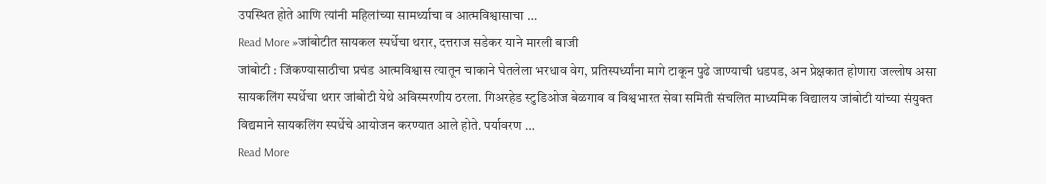उपस्थित होते आणि त्यांनी महिलांच्या सामर्थ्याचा व आत्मविश्वासाचा …
Read More »जांबोटीत सायकल स्पर्धेचा थरार, दत्तराज सडेकर याने मारली बाजी
जांबोटी : जिंकण्यासाठीचा प्रचंड आत्मविश्वास त्यातून चाकाने घेतलेला भरधाव वेग, प्रतिस्पर्ध्यांना मागे टाकून पुढे जाण्याची धडपड, अन प्रेक्षकात होणारा जल्लोष असा सायकलिंग स्पर्धेचा थरार जांबोटी येथे अविस्मरणीय ठरला. गिअरहेड स्टुडिओज बेळगाव व विश्वभारत सेवा समिती संचलित माध्यमिक विद्यालय जांबोटी यांच्या संयुक्त विद्यमाने सायकलिंग स्पर्धेचे आयोजन करण्यात आले होते. पर्यावरण …
Read More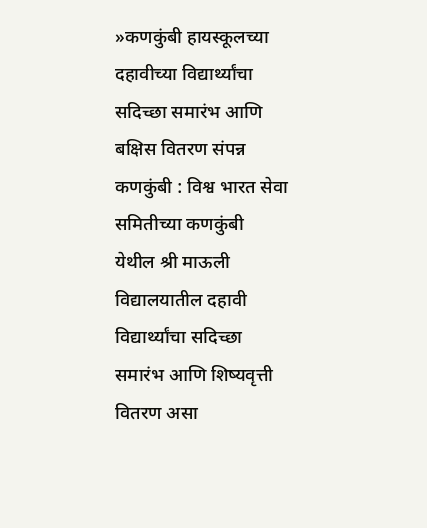»कणकुंबी हायस्कूलच्या दहावीच्या विद्यार्थ्यांचा सदिच्छा समारंभ आणि बक्षिस वितरण संपन्न
कणकुंबी : विश्व भारत सेवा समितीच्या कणकुंबी येथील श्री माऊली विद्यालयातील दहावी विद्यार्थ्यांचा सदिच्छा समारंभ आणि शिष्यवृत्ती वितरण असा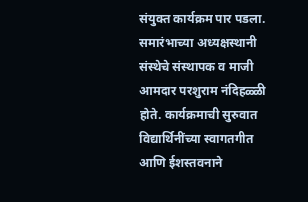संयुक्त कार्यक्रम पार पडला. समारंभाच्या अध्यक्षस्थानी संस्थेचे संस्थापक व माजी आमदार परशुराम नंदिहळ्ळी होते. कार्यक्रमाची सुरुवात विद्यार्थिनींच्या स्वागतगीत आणि ईशस्तवनाने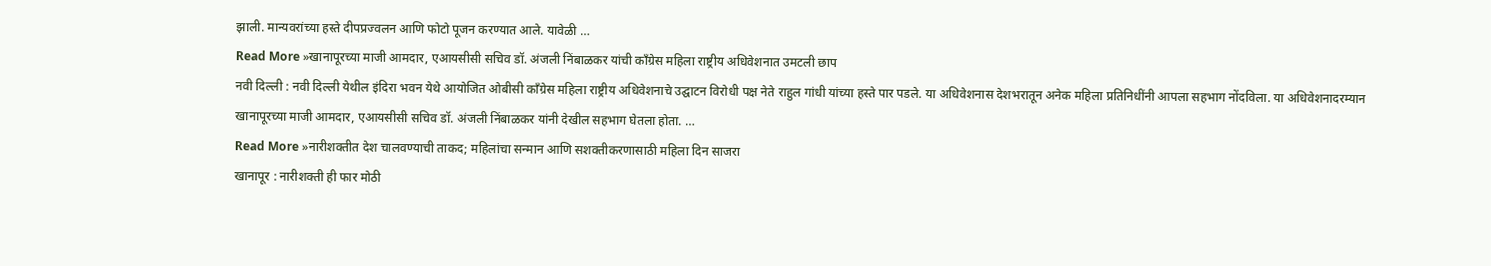झाली. मान्यवरांच्या हस्ते दीपप्रज्वलन आणि फोटो पूजन करण्यात आले. यावेळी …
Read More »खानापूरच्या माजी आमदार, एआयसीसी सचिव डॉ. अंजली निंबाळकर यांची काँग्रेस महिला राष्ट्रीय अधिवेशनात उमटली छाप
नवी दिल्ली : नवी दिल्ली येथील इंदिरा भवन येथे आयोजित ओबीसी काँग्रेस महिला राष्ट्रीय अधिवेशनाचे उद्घाटन विरोधी पक्ष नेते राहुल गांधी यांच्या हस्ते पार पडले. या अधिवेशनास देशभरातून अनेक महिला प्रतिनिधींनी आपला सहभाग नोंदविला. या अधिवेशनादरम्यान खानापूरच्या माजी आमदार, एआयसीसी सचिव डॉ. अंजली निंबाळकर यांनी देखील सहभाग घेतला होता. …
Read More »नारीशक्तीत देश चालवण्याची ताकद; महिलांचा सन्मान आणि सशक्तीकरणासाठी महिला दिन साजरा
खानापूर : नारीशक्ती ही फार मोठी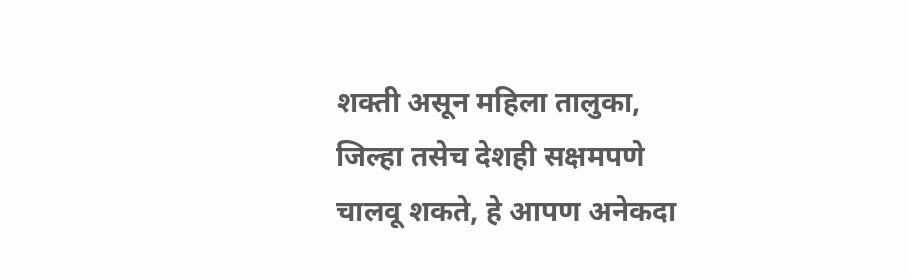शक्ती असून महिला तालुका, जिल्हा तसेच देशही सक्षमपणे चालवू शकते, हे आपण अनेकदा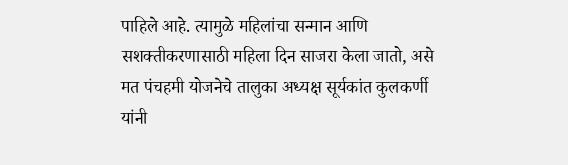पाहिले आहे. त्यामुळे महिलांचा सन्मान आणि सशक्तीकरणासाठी महिला दिन साजरा केला जातो, असे मत पंचहमी योजनेचे तालुका अध्यक्ष सूर्यकांत कुलकर्णी यांनी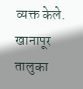व्यक्त केले. खानापूर तालुका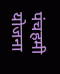पंचहमी योजना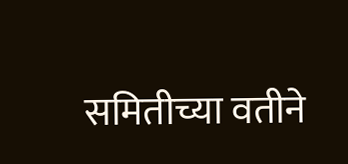समितीच्या वतीने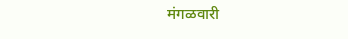मंगळवारी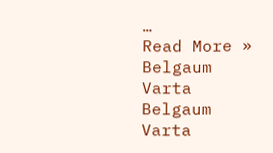…
Read More »
Belgaum Varta Belgaum Varta